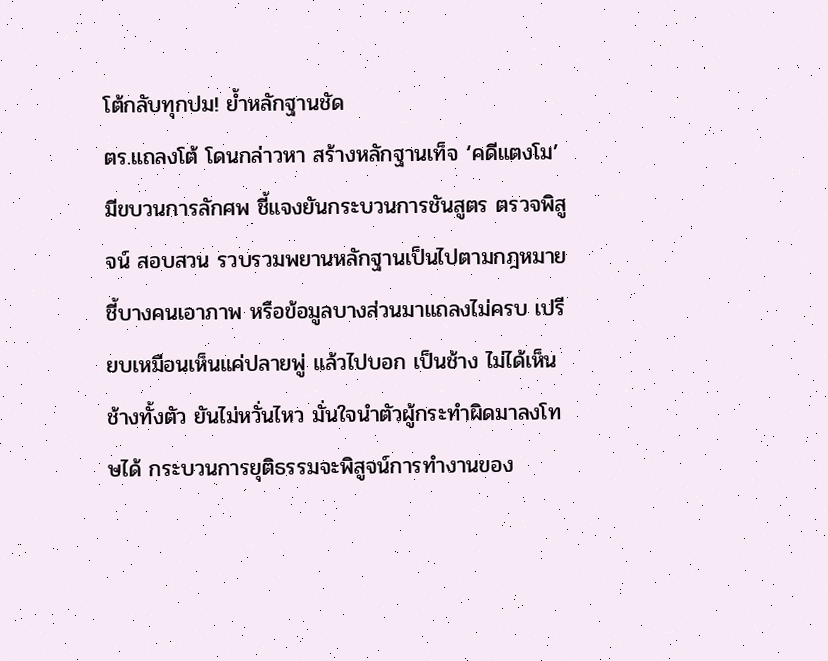โต้กลับทุกปม! ย้ำหลักฐานชัด
ตร.แถลงโต้ โดนกล่าวหา สร้างหลักฐานเท็จ ‘คดีแตงโม’ มีขบวนการลักศพ ชี้แจงยันกระบวนการชันสูตร ตรวจพิสูจน์ สอบสวน รวบรวมพยานหลักฐานเป็นไปตามกฎหมาย ชี้บางคนเอาภาพ หรือข้อมูลบางส่วนมาแถลงไม่ครบ เปรียบเหมือนเห็นแค่ปลายพู่ แล้วไปบอก เป็นช้าง ไม่ได้เห็นช้างทั้งตัว ยันไม่หวั่นไหว มั่นใจนำตัวผู้กระทำผิดมาลงโทษได้ กระบวนการยุติธรรมจะพิสูจน์การทำงานของ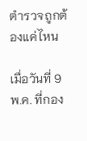ตำรวจถูกต้องแค่ไหน

เมื่อวันที่ 9 พ.ค. ที่กอง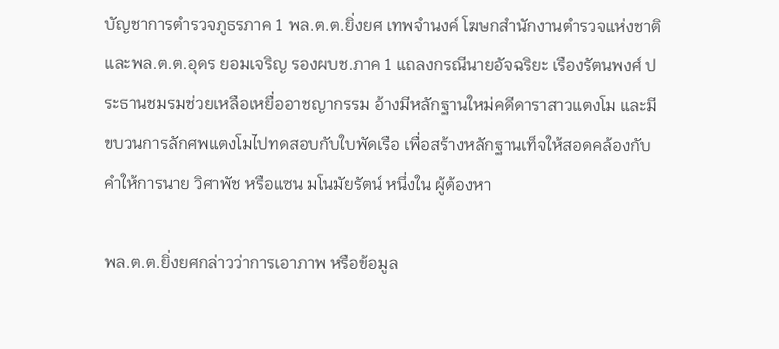บัญชาการตำรวจภูธรภาค 1 พล.ต.ต.ยิ่งยศ เทพจำนงค์ โฆษกสำนักงานตำรวจแห่งชาติ และพล.ต.ต.อุดร ยอมเจริญ รองผบช.ภาค 1 แถลงกรณีนายอัจฉริยะ เรืองรัตนพงศ์ ประธานชมรมช่วยเหลือเหยื่ออาชญากรรม อ้างมีหลักฐานใหม่คดีดาราสาวแตงโม และมีขบวนการลักศพแตงโมไปทดสอบกับใบพัดเรือ เพื่อสร้างหลักฐานเท็จให้สอดคล้องกับคำให้การนาย วิศาพัช หรือแซน มโนมัยรัตน์ หนึ่งใน ผู้ต้องหา

พล.ต.ต.ยิ่งยศกล่าวว่าการเอาภาพ หรือข้อมูล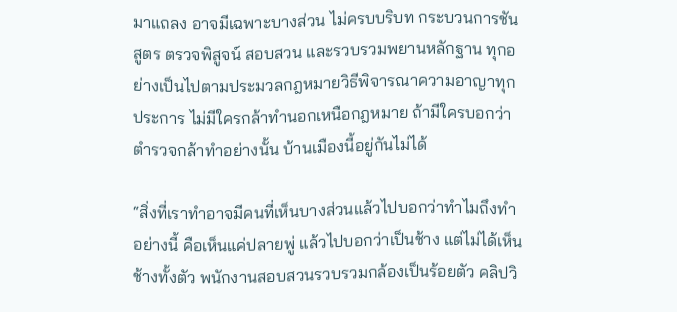มาแถลง อาจมีเฉพาะบางส่วน ไม่ครบบริบท กระบวนการชันสูตร ตรวจพิสูจน์ สอบสวน และรวบรวมพยานหลักฐาน ทุกอย่างเป็นไปตามประมวลกฎหมายวิธีพิจารณาความอาญาทุกประการ ไม่มีใครกล้าทำนอกเหนือกฎหมาย ถ้ามีใครบอกว่าตำรวจกล้าทำอย่างนั้น บ้านเมืองนี้อยู่กันไม่ได้

“สิ่งที่เราทำอาจมีคนที่เห็นบางส่วนแล้วไปบอกว่าทำไมถึงทำอย่างนี้ คือเห็นแค่ปลายพู่ แล้วไปบอกว่าเป็นช้าง แต่ไม่ได้เห็นช้างทั้งตัว พนักงานสอบสวนรวบรวมกล้องเป็นร้อยตัว คลิปวิ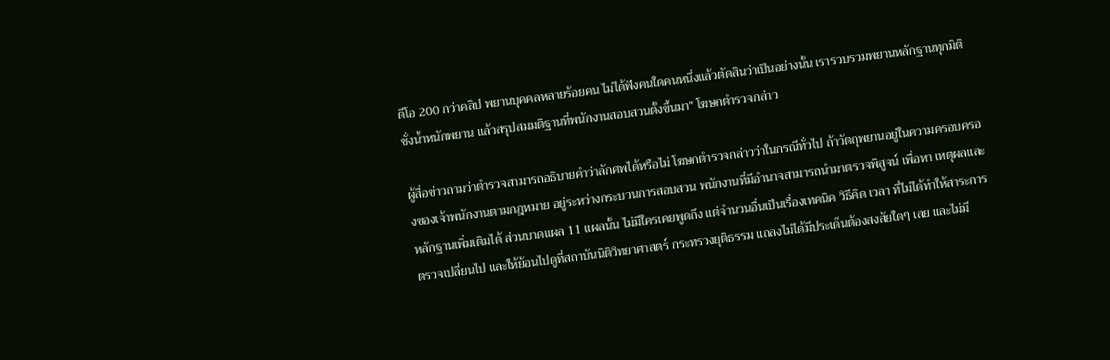ดีโอ 200 กว่าคลิป พยานบุคคลหลายร้อยคน ไม่ได้ฟังคนใดคนหนึ่งแล้วตัดสินว่าเป็นอย่างนั้น เรารวบรวมพยานหลักฐานทุกมิติ ชั่งน้ำหนักพยาน แล้วสรุปสมมติฐานที่พนักงานสอบสวนตั้งขึ้นมา” โฆษกตำรวจกล่าว

ผู้สื่อข่าวถามว่าตำรวจสามารถอธิบายคำว่าลักศพได้หรือไม่ โฆษกตำรวจกล่าวว่าในกรณีทั่วไป ถ้าวัตถุพยานอยู่ในความครอบครองของเจ้าพนักงานตามกฎหมาย อยู่ระหว่างกระบวนการสอบสวน พนักงานที่มีอำนาจสามารถนำมาตรวจพิสูจน์ เพื่อหา เหตุผลและหลักฐานเพิ่มเติมได้ ส่วนบาดแผล 11 แผลนั้น ไม่มีใครเคยพูดถึง แต่จำนวนอื่นเป็นเรื่องเทคนิค วิธีคิด เวลา ที่ไม่ได้ทำให้สาระการตรวจเปลี่ยนไป และให้ย้อนไปดูที่สถาบันนิติวิทยาศาสตร์ กระทรวงยุติธรรม แถลงไม่ได้มีประเด็นต้องสงสัยใดๆ เลย และไม่มี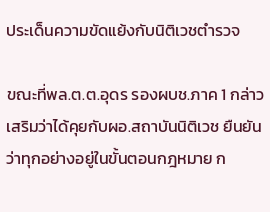ประเด็นความขัดแย้งกับนิติเวชตำรวจ

ขณะที่พล.ต.ต.อุดร รองผบช.ภาค 1 กล่าวเสริมว่าได้คุยกับผอ.สถาบันนิติเวช ยืนยันว่าทุกอย่างอยู่ในขั้นตอนกฎหมาย ก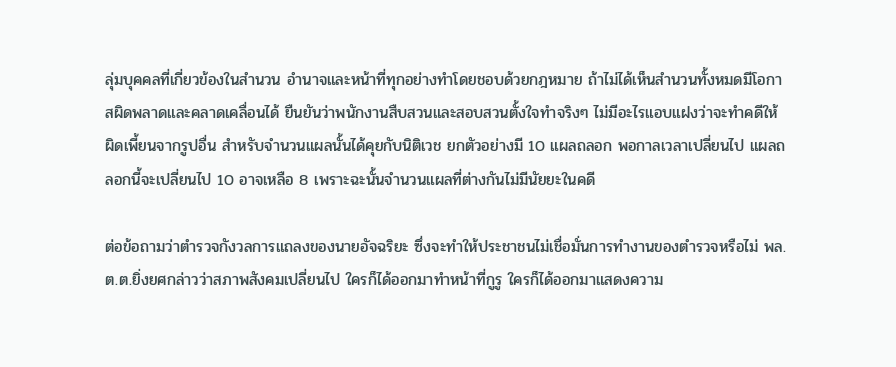ลุ่มบุคคลที่เกี่ยวข้องในสำนวน อำนาจและหน้าที่ทุกอย่างทำโดยชอบด้วยกฎหมาย ถ้าไม่ได้เห็นสำนวนทั้งหมดมีโอกาสผิดพลาดและคลาดเคลื่อนได้ ยืนยันว่าพนักงานสืบสวนและสอบสวนตั้งใจทำจริงๆ ไม่มีอะไรแอบแฝงว่าจะทำคดีให้ผิดเพี้ยนจากรูปอื่น สำหรับจำนวนแผลนั้นได้คุยกับนิติเวช ยกตัวอย่างมี 10 แผลถลอก พอกาลเวลาเปลี่ยนไป แผลถลอกนี้จะเปลี่ยนไป 10 อาจเหลือ 8 เพราะฉะนั้นจำนวนแผลที่ต่างกันไม่มีนัยยะในคดี

ต่อข้อถามว่าตำรวจกังวลการแถลงของนายอัจฉริยะ ซึ่งจะทำให้ประชาชนไม่เชื่อมั่นการทำงานของตำรวจหรือไม่ พล.ต.ต.ยิ่งยศกล่าวว่าสภาพสังคมเปลี่ยนไป ใครก็ได้ออกมาทำหน้าที่กูรู ใครก็ได้ออกมาแสดงความ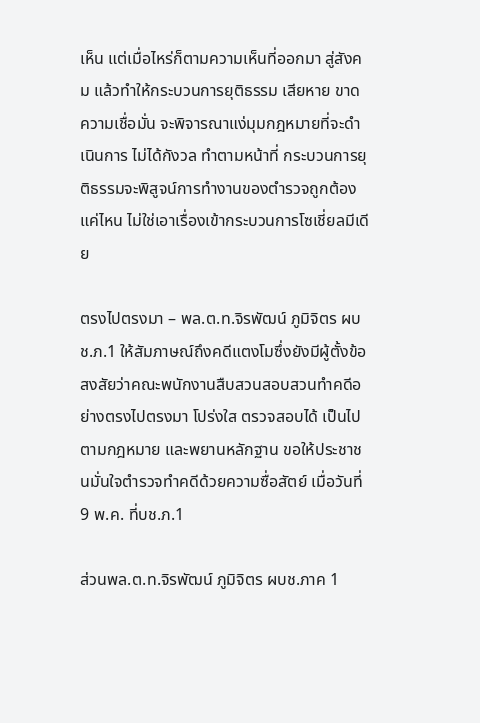เห็น แต่เมื่อไหร่ก็ตามความเห็นที่ออกมา สู่สังคม แล้วทำให้กระบวนการยุติธรรม เสียหาย ขาดความเชื่อมั่น จะพิจารณาแง่มุมกฎหมายที่จะดำเนินการ ไม่ได้กังวล ทำตามหน้าที่ กระบวนการยุติธรรมจะพิสูจน์การทำงานของตำรวจถูกต้องแค่ไหน ไม่ใช่เอาเรื่องเข้ากระบวนการโซเชี่ยลมีเดีย

ตรงไปตรงมา – พล.ต.ท.จิรพัฒน์ ภูมิจิตร ผบช.ภ.1 ให้สัมภาษณ์ถึงคดีแตงโมซึ่งยังมีผู้ตั้งข้อสงสัยว่าคณะพนักงานสืบสวนสอบสวนทำคดีอย่างตรงไปตรงมา โปร่งใส ตรวจสอบได้ เป็นไปตามกฎหมาย และพยานหลักฐาน ขอให้ประชาชนมั่นใจตำรวจทำคดีด้วยความซื่อสัตย์ เมื่อวันที่ 9 พ.ค. ที่บช.ภ.1

ส่วนพล.ต.ท.จิรพัฒน์ ภูมิจิตร ผบช.ภาค 1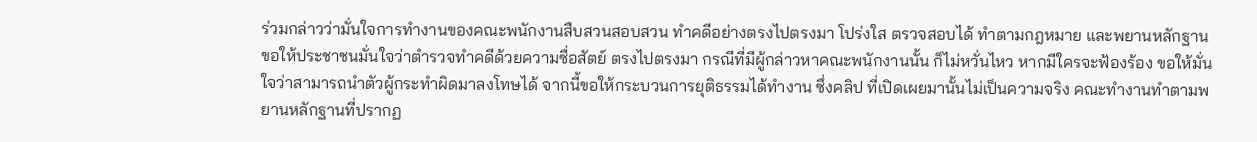ร่วมกล่าวว่ามั่นใจการทำงานของคณะพนักงานสืบสวนสอบสวน ทำคดีอย่างตรงไปตรงมา โปร่งใส ตรวจสอบได้ ทำตามกฎหมาย และพยานหลักฐาน ขอให้ประชาชนมั่นใจว่าตำรวจทำคดีด้วยความซื่อสัตย์ ตรงไปตรงมา กรณีที่มีผู้กล่าวหาคณะพนักงานนั้น ก็ไม่หวั่นไหว หากมีใครจะฟ้องร้อง ขอให้มั่นใจว่าสามารถนำตัวผู้กระทำผิดมาลงโทษได้ จากนี้ขอให้กระบวนการยุติธรรมได้ทำงาน ซึ่งคลิป ที่เปิดเผยมานั้นไม่เป็นความจริง คณะทำงานทำตามพยานหลักฐานที่ปรากฏ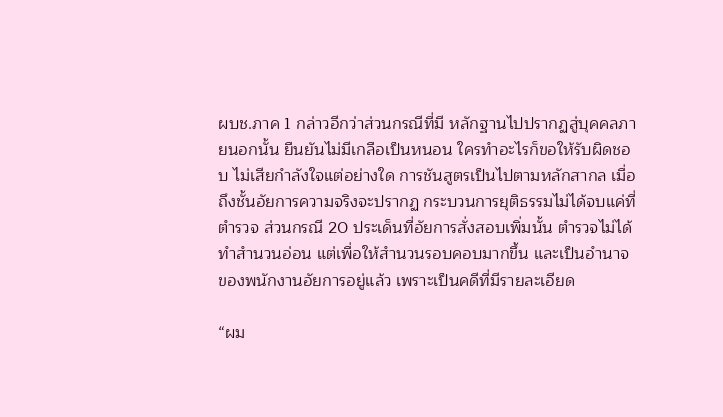ผบช.ภาค 1 กล่าวอีกว่าส่วนกรณีที่มี หลักฐานไปปรากฏสู่บุคคลภายนอกนั้น ยืนยันไม่มีเกลือเป็นหนอน ใครทำอะไรก็ขอให้รับผิดชอบ ไม่เสียกำลังใจแต่อย่างใด การชันสูตรเป็นไปตามหลักสากล เมื่อถึงชั้นอัยการความจริงจะปรากฏ กระบวนการยุติธรรมไม่ได้จบแค่ที่ตำรวจ ส่วนกรณี 20 ประเด็นที่อัยการสั่งสอบเพิ่มนั้น ตำรวจไม่ได้ทำสำนวนอ่อน แต่เพื่อให้สำนวนรอบคอบมากขึ้น และเป็นอำนาจของพนักงานอัยการอยู่แล้ว เพราะเป็นคดีที่มีรายละเอียด

“ผม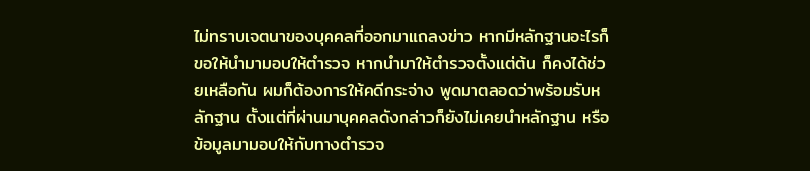ไม่ทราบเจตนาของบุคคลที่ออกมาแถลงข่าว หากมีหลักฐานอะไรก็ขอให้นำมามอบให้ตำรวจ หากนำมาให้ตำรวจตั้งแต่ต้น ก็คงได้ช่วยเหลือกัน ผมก็ต้องการให้คดีกระจ่าง พูดมาตลอดว่าพร้อมรับหลักฐาน ตั้งแต่ที่ผ่านมาบุคคลดังกล่าวก็ยังไม่เคยนำหลักฐาน หรือข้อมูลมามอบให้กับทางตำรวจ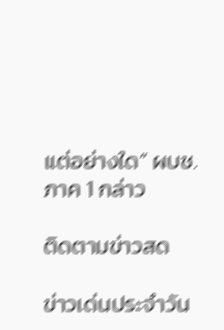แต่อย่างใด” ผบช.ภาค 1 กล่าว

ติดตามข่าวสด

ข่าวเด่นประจำวัน